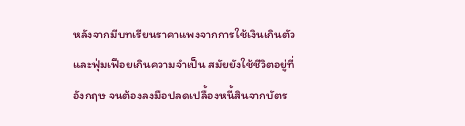หลังจากมีบทเรียนราคาแพงจากการใช้เงินเกินตัวและฟุ่มเฟือยเกินความจำเป็น สมัยยังใช้ชีวิตอยู่ที่อังกฤษ จนต้องลงมือปลดเปลื้องหนี้สินจากบัตร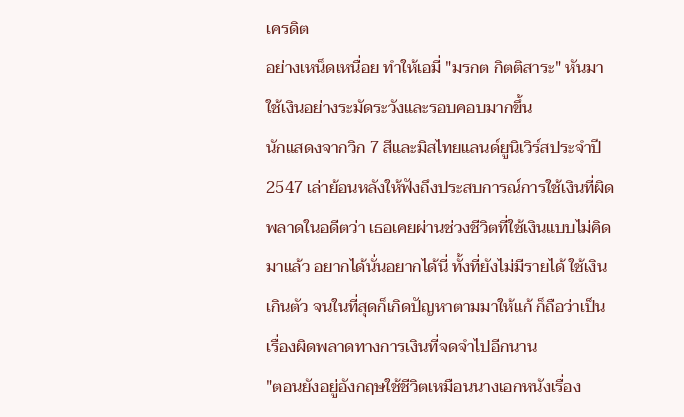เครดิต
อย่างเหน็ดเหนื่อย ทำให้เอมี่ "มรกต กิตติสาระ" หันมาใช้เงินอย่างระมัดระวังและรอบคอบมากขึ้น
นักแสดงจากวิก 7 สีและมิสไทยแลนด์ยูนิเวิร์สประจำปี 2547 เล่าย้อนหลังให้ฟังถึงประสบการณ์การใช้เงินที่ผิดพลาดในอดีตว่า เธอเคยผ่านช่วงชีวิตที่ใช้เงินแบบไม่คิดมาแล้ว อยากได้นั่นอยากได้นี่ ทั้งที่ยังไม่มีรายได้ ใช้เงินเกินตัว จนในที่สุดก็เกิดปัญหาตามมาให้แก้ ก็ถือว่าเป็นเรื่องผิดพลาดทางการเงินที่จดจำไปอีกนาน
"ตอนยังอยู่อังกฤษใช้ชีวิตเหมือนนางเอกหนังเรื่อง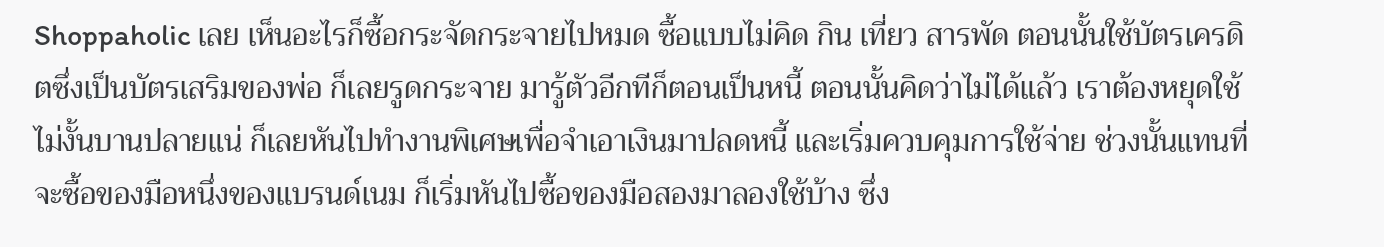Shoppaholic เลย เห็นอะไรก็ซื้อกระจัดกระจายไปหมด ซื้อแบบไม่คิด กิน เที่ยว สารพัด ตอนนั้นใช้บัตรเครดิตซึ่งเป็นบัตรเสริมของพ่อ ก็เลยรูดกระจาย มารู้ตัวอีกทีก็ตอนเป็นหนี้ ตอนนั้นคิดว่าไม่ได้แล้ว เราต้องหยุดใช้ ไม่งั้นบานปลายแน่ ก็เลยหันไปทำงานพิเศษเพื่อจำเอาเงินมาปลดหนี้ และเริ่มควบคุมการใช้จ่าย ช่วงนั้นแทนที่จะซื้อของมือหนึ่งของแบรนด์เนม ก็เริ่มหันไปซื้อของมือสองมาลองใช้บ้าง ซึ่ง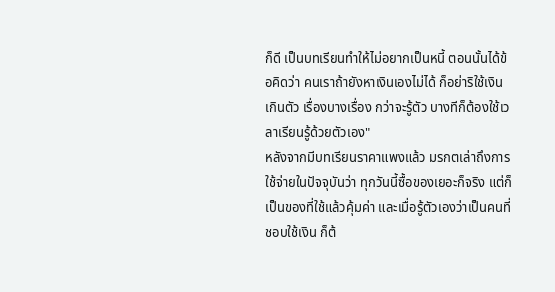ก็ดี เป็นบทเรียนทำให้ไม่อยากเป็นหนี้ ตอนนั้นได้ข้อคิดว่า คนเราถ้ายังหาเงินเองไม่ได้ ก็อย่าริใช้เงินเกินตัว เรื่องบางเรื่อง กว่าจะรู้ตัว บางทีก็ต้องใช้เวลาเรียนรู้ด้วยตัวเอง"
หลังจากมีบทเรียนราคาแพงแล้ว มรกตเล่าถึงการใช้จ่ายในปัจจุบันว่า ทุกวันนี้ซื้อของเยอะก็จริง แต่ก็เป็นของที่ใช้แล้วคุ้มค่า และเมื่อรู้ตัวเองว่าเป็นคนที่ชอบใช้เงิน ก็ต้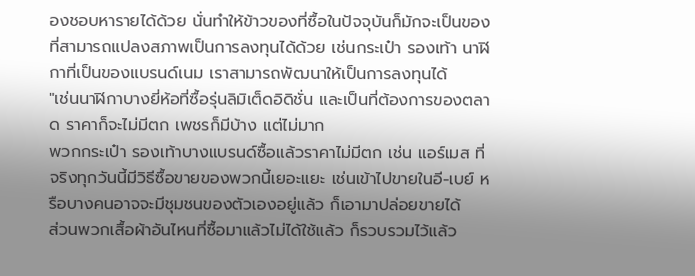องชอบหารายได้ด้วย นั่นทำให้ข้าวของที่ซื้อในปัจจุบันก็มักจะเป็นของที่สามารถแปลงสภาพเป็นการลงทุนได้ด้วย เช่นกระเป๋า รองเท้า นาฬิกาที่เป็นของแบรนด์เนม เราสามารถพัฒนาให้เป็นการลงทุนได้
"เช่นนาฬิกาบางยี่ห้อที่ซื้อรุ่นลิมิเต็ดอิดิชั่น และเป็นที่ต้องการของตลาด ราคาก็จะไม่มีตก เพชรก็มีบ้าง แต่ไม่มาก
พวกกระเป๋า รองเท้าบางแบรนด์ซื้อแล้วราคาไม่มีตก เช่น แอร์เมส ที่จริงทุกวันนี้มีวิธีซื้อขายของพวกนี้เยอะแยะ เช่นเข้าไปขายในอี-เบย์ หรือบางคนอาจจะมีชุมชนของตัวเองอยู่แล้ว ก็เอามาปล่อยขายได้
ส่วนพวกเสื้อผ้าอันไหนที่ซื้อมาแล้วไม่ได้ใช้แล้ว ก็รวบรวมไว้แล้ว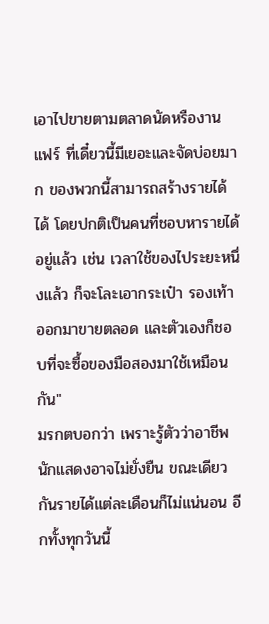เอาไปขายตามตลาดนัดหรืองานแฟร์ ที่เดี๋ยวนี้มีเยอะและจัดบ่อยมาก ของพวกนี้สามารถสร้างรายได้ได้ โดยปกติเป็นคนที่ชอบหารายได้อยู่แล้ว เช่น เวลาใช้ของไประยะหนึ่งแล้ว ก็จะโละเอากระเป๋า รองเท้า ออกมาขายตลอด และตัวเองก็ชอบที่จะซื้อของมือสองมาใช้เหมือนกัน"
มรกตบอกว่า เพราะรู้ตัวว่าอาชีพนักแสดงอาจไม่ยั่งยืน ขณะเดียวกันรายได้แต่ละเดือนก็ไม่แน่นอน อีกทั้งทุกวันนี้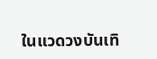ในแวดวงบันเทิ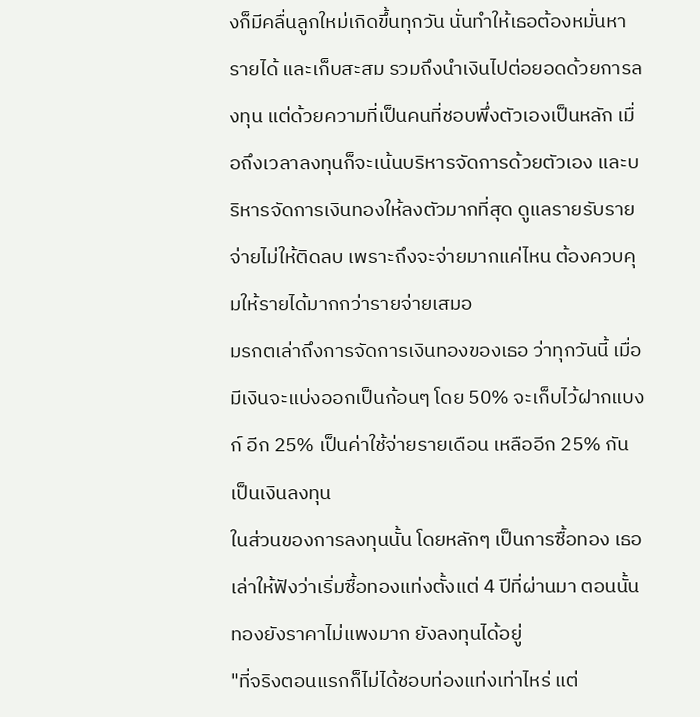งก็มีคลื่นลูกใหม่เกิดขึ้นทุกวัน นั่นทำให้เธอต้องหมั่นหารายได้ และเก็บสะสม รวมถึงนำเงินไปต่อยอดด้วยการลงทุน แต่ด้วยความที่เป็นคนที่ชอบพึ่งตัวเองเป็นหลัก เมื่อถึงเวลาลงทุนก็จะเน้นบริหารจัดการด้วยตัวเอง และบริหารจัดการเงินทองให้ลงตัวมากที่สุด ดูแลรายรับรายจ่ายไม่ให้ติดลบ เพราะถึงจะจ่ายมากแค่ไหน ต้องควบคุมให้รายได้มากกว่ารายจ่ายเสมอ
มรกตเล่าถึงการจัดการเงินทองของเธอ ว่าทุกวันนี้ เมื่อมีเงินจะแบ่งออกเป็นก้อนๆ โดย 50% จะเก็บไว้ฝากแบงก์ อีก 25% เป็นค่าใช้จ่ายรายเดือน เหลืออีก 25% กันเป็นเงินลงทุน
ในส่วนของการลงทุนนั้น โดยหลักๆ เป็นการซื้อทอง เธอเล่าให้ฟังว่าเริ่มซื้อทองแท่งตั้งแต่ 4 ปีที่ผ่านมา ตอนนั้นทองยังราคาไม่แพงมาก ยังลงทุนได้อยู่
"ที่จริงตอนแรกก็ไม่ได้ชอบท่องแท่งเท่าไหร่ แต่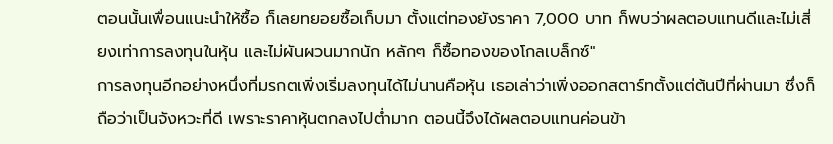ตอนนั้นเพื่อนแนะนำให้ซื้อ ก็เลยทยอยซื้อเก็บมา ตั้งแต่ทองยังราคา 7,000 บาท ก็พบว่าผลตอบแทนดีและไม่เสี่ยงเท่าการลงทุนในหุ้น และไม่ผันผวนมากนัก หลักๆ ก็ซื้อทองของโกลเบล็กซ์"
การลงทุนอีกอย่างหนึ่งที่มรกตเพิ่งเริ่มลงทุนได้ไม่นานคือหุ้น เธอเล่าว่าเพิ่งออกสตาร์ทตั้งแต่ต้นปีที่ผ่านมา ซึ่งก็ถือว่าเป็นจังหวะที่ดี เพราะราคาหุ้นตกลงไปต่ำมาก ตอนนี้จึงได้ผลตอบแทนค่อนข้า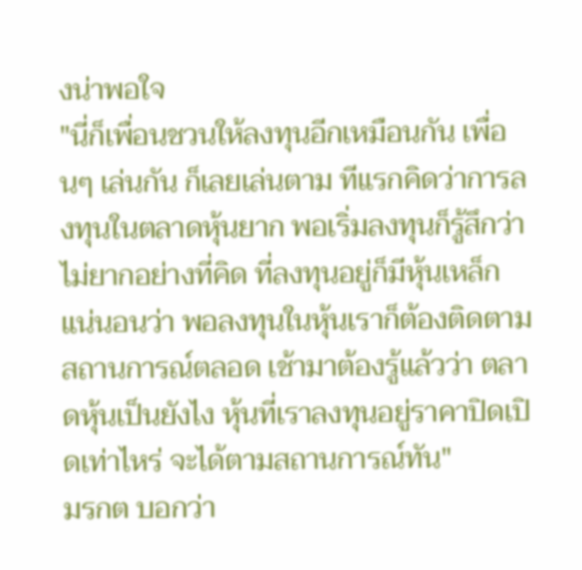งน่าพอใจ
"นี่ก็เพื่อนชวนให้ลงทุนอีกเหมือนกัน เพื่อนๆ เล่นกัน ก็เลยเล่นตาม ทีแรกคิดว่าการลงทุนในตลาดหุ้นยาก พอเริ่มลงทุนก็รู้สึกว่า ไม่ยากอย่างที่คิด ที่ลงทุนอยู่ก็มีหุ้นเหล็ก แน่นอนว่า พอลงทุนในหุ้นเราก็ต้องติดตามสถานการณ์ตลอด เช้ามาต้องรู้แล้วว่า ตลาดหุ้นเป็นยังไง หุ้นที่เราลงทุนอยู่ราคาปิดเปิดเท่าไหร่ จะได้ตามสถานการณ์ทัน"
มรกต บอกว่า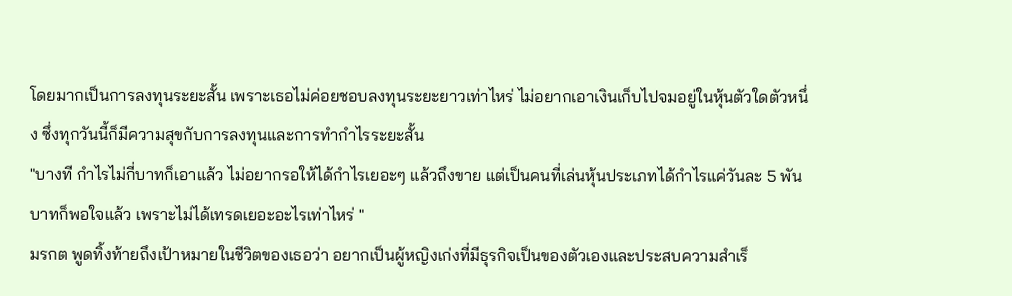โดยมากเป็นการลงทุนระยะสั้น เพราะเธอไม่ค่อยชอบลงทุนระยะยาวเท่าไหร่ ไม่อยากเอาเงินเก็บไปจมอยู่ในหุ้นตัวใดตัวหนึ่ง ซึ่งทุกวันนี้ก็มีความสุขกับการลงทุนและการทำกำไรระยะสั้น
"บางที กำไรไม่กี่บาทก็เอาแล้ว ไม่อยากรอให้ได้กำไรเยอะๆ แล้วถึงขาย แต่เป็นคนที่เล่นหุ้นประเภทได้กำไรแค่วันละ 5 พันบาทก็พอใจแล้ว เพราะไม่ได้เทรดเยอะอะไรเท่าไหร่ "
มรกต พูดทิ้งท้ายถึงเป้าหมายในชีวิตของเธอว่า อยากเป็นผู้หญิงเก่งที่มีธุรกิจเป็นของตัวเองและประสบความสำเร็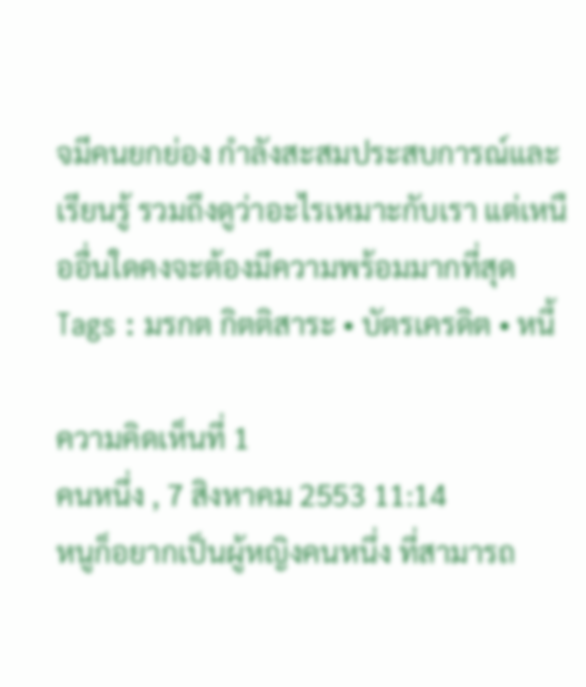จมีคนยกย่อง กำลังสะสมประสบการณ์และเรียนรู้ รวมถึงดูว่าอะไรเหมาะกับเรา แต่เหนืออื่นใดคงจะต้องมีความพร้อมมากที่สุด
Tags : มรกต กิตติสาระ • บัตรเครดิต • หนี้

ความคิดเห็นที่ 1
คนหนึ่ง , 7 สิงหาคม 2553 11:14
หนูก็อยากเป็นผู้หญิงคนหนึ่ง ที่สามารถ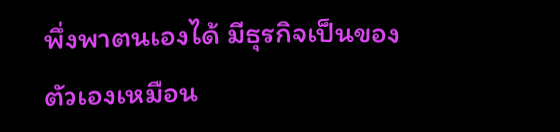พึ่งพาตนเองได้ มีธุรกิจเป็นของตัวเองเหมือน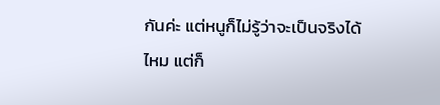กันค่ะ แต่หนูก็ไม่รู้ว่าจะเป็นจริงได้ไหม แต่ก็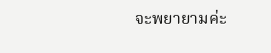จะพยายามค่ะ